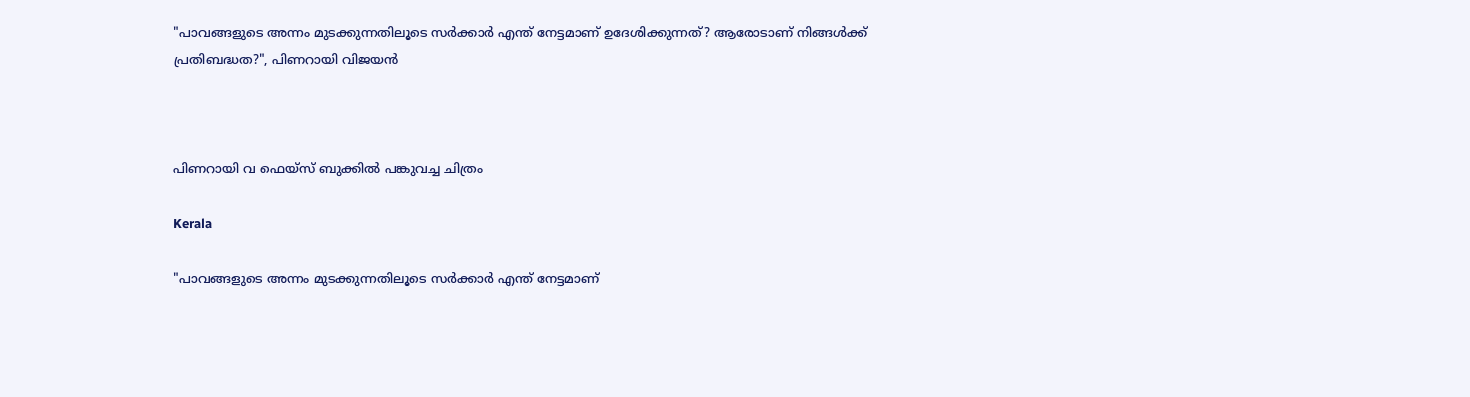"പാവങ്ങളുടെ അന്നം മുടക്കുന്നതിലൂടെ സർക്കാർ എന്ത് നേട്ടമാണ് ഉദേശിക്കുന്നത്? ആരോടാണ് നിങ്ങൾക്ക് പ്രതിബദ്ധത?", പിണറായി വിജയൻ



പിണറായി വ ഫെയ്സ് ബുക്കിൽ പങ്കുവച്ച ചിത്രം

Kerala

"പാവങ്ങളുടെ അന്നം മുടക്കുന്നതിലൂടെ സർക്കാർ എന്ത് നേട്ടമാണ്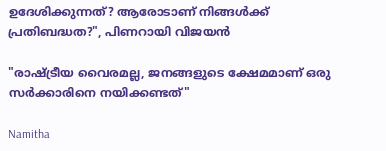ഉദേശിക്കുന്നത്? ആരോടാണ് നിങ്ങൾക്ക് പ്രതിബദ്ധത?", പിണറായി വിജയൻ

"രാഷ്ട്രീയ വൈരമല്ല, ജനങ്ങളുടെ ക്ഷേമമാണ് ഒരു സർക്കാരിനെ നയിക്കണ്ടത്"

Namitha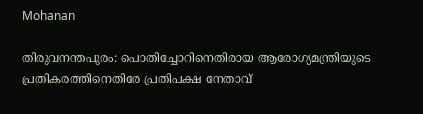Mohanan

തിരുവനന്തപുരം: പൊതിച്ചോറിനെതിരായ ആരോഗ്യമന്ത്രിയുടെ പ്രതികരത്തിനെതിരേ പ്രതിപക്ഷ നേതാവ്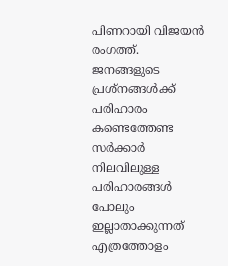പിണറായി വിജയൻ രംഗത്ത്. ജനങ്ങളുടെ പ്രശ്നങ്ങൾക്ക് പരിഹാരം കണ്ടെത്തേണ്ട സർക്കാർ നിലവിലുള്ള പരിഹാരങ്ങൾ പോലും ഇല്ലാതാക്കുന്നത് എത്രത്തോളം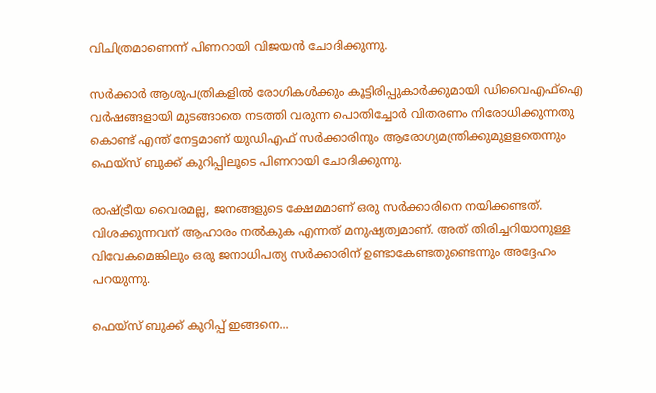വിചിത്രമാണെന്ന് പിണറായി വിജയൻ ചോദിക്കുന്നു.

സർക്കാർ ആശുപത്രികളിൽ രോഗികൾക്കും കൂട്ടിരിപ്പുകാർക്കുമായി ഡിവൈഎഫ്ഐ വർഷങ്ങളായി മുടങ്ങാതെ നടത്തി വരുന്ന പൊതിച്ചോർ വിതരണം നിരോധിക്കുന്നതു കൊണ്ട് എന്ത് നേട്ടമാണ് യുഡിഎഫ് സർക്കാരിനും ആരോഗ്യമന്ത്രിക്കുമുളളതെന്നും ഫെയ്സ് ബുക്ക് കുറിപ്പിലൂടെ പിണറായി ചോദിക്കുന്നു.

രാഷ്ട്രീയ വൈരമല്ല, ജനങ്ങളുടെ ക്ഷേമമാണ് ഒരു സർക്കാരിനെ നയിക്കണ്ടത്. വിശക്കുന്നവന് ആഹാരം നൽകുക എന്നത് മനുഷ്യത്വമാണ്. അത് തിരിച്ചറിയാനുള്ള വിവേകമെങ്കിലും ഒരു ജനാധിപത്യ സർക്കാരിന് ഉണ്ടാകേണ്ടതുണ്ടെന്നും അദ്ദേഹം പറയുന്നു.

ഫെയ്സ് ബുക്ക് കുറിപ്പ് ഇങ്ങനെ...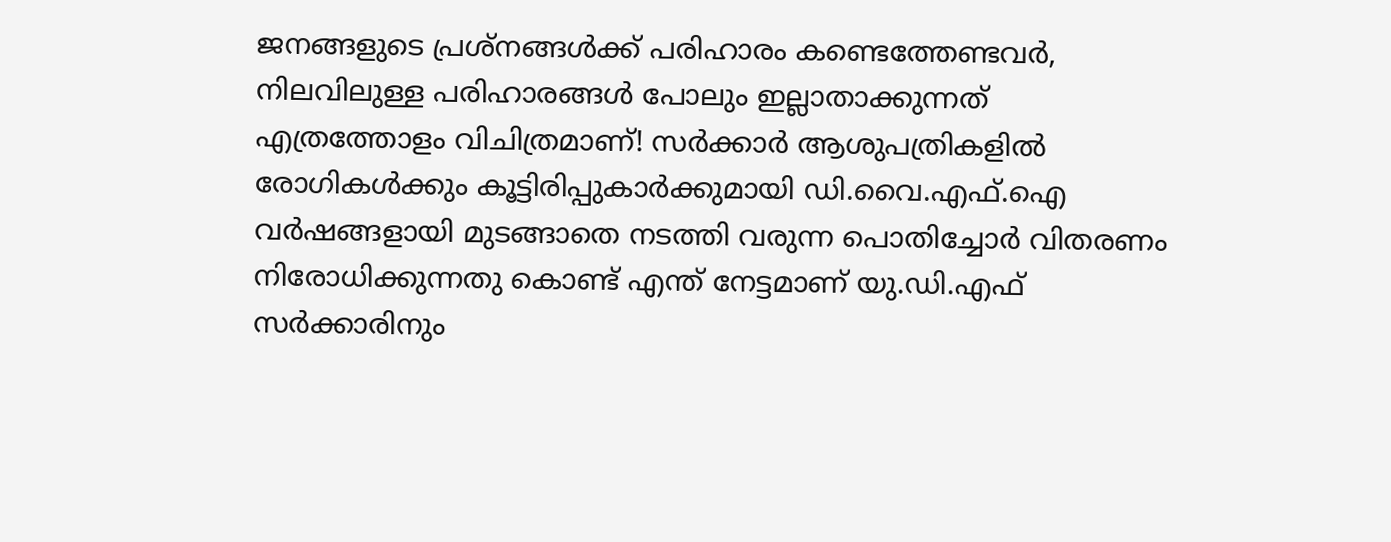ജനങ്ങളുടെ പ്രശ്നങ്ങൾക്ക് പരിഹാരം കണ്ടെത്തേണ്ടവർ, നിലവിലുള്ള പരിഹാരങ്ങൾ പോലും ഇല്ലാതാക്കുന്നത് എത്രത്തോളം വിചിത്രമാണ്! സർക്കാർ ആശുപത്രികളിൽ രോഗികൾക്കും കൂട്ടിരിപ്പുകാർക്കുമായി ഡി.വൈ.എഫ്.ഐ വർഷങ്ങളായി മുടങ്ങാതെ നടത്തി വരുന്ന പൊതിച്ചോർ വിതരണം നിരോധിക്കുന്നതു കൊണ്ട് എന്ത് നേട്ടമാണ് യു.ഡി.എഫ് സർക്കാരിനും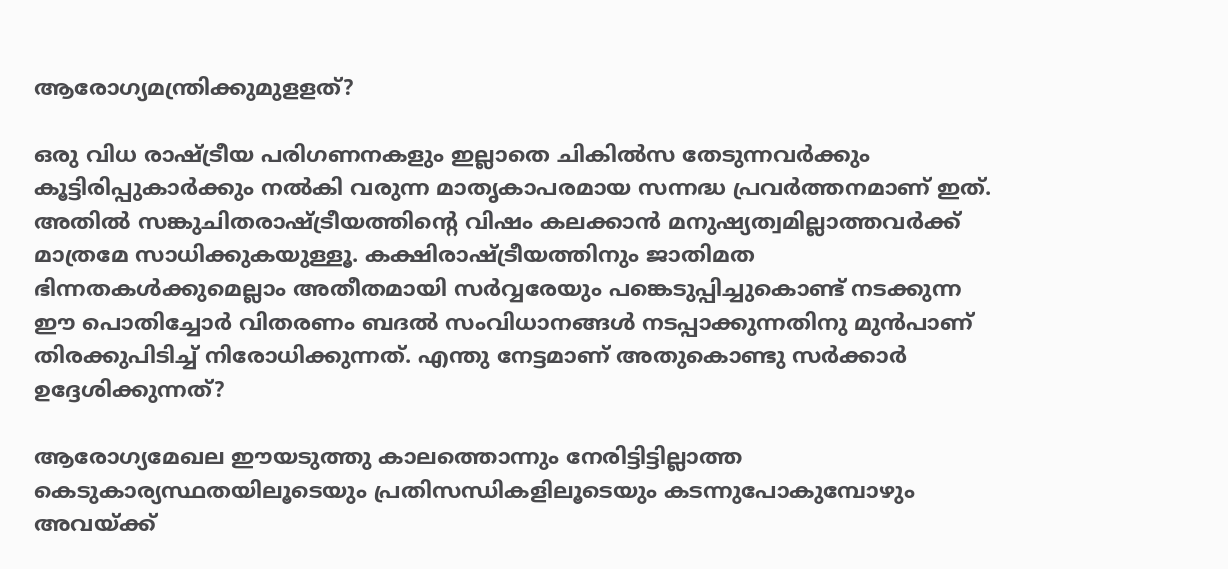ആരോഗ്യമന്ത്രിക്കുമുളളത്?

ഒരു വിധ രാഷ്ട്രീയ പരിഗണനകളും ഇല്ലാതെ ചികിൽസ തേടുന്നവർക്കും കൂട്ടിരിപ്പുകാർക്കും നൽകി വരുന്ന മാതൃകാപരമായ സന്നദ്ധ പ്രവർത്തനമാണ് ഇത്. അതിൽ സങ്കുചിതരാഷ്ട്രീയത്തിൻ്റെ വിഷം കലക്കാൻ മനുഷ്യത്വമില്ലാത്തവർക്ക് മാത്രമേ സാധിക്കുകയുള്ളൂ. കക്ഷിരാഷ്ട്രീയത്തിനും ജാതിമത ഭിന്നതകൾക്കുമെല്ലാം അതീതമായി സർവ്വരേയും പങ്കെടുപ്പിച്ചുകൊണ്ട് നടക്കുന്ന ഈ പൊതിച്ചോർ വിതരണം ബദൽ സംവിധാനങ്ങൾ നടപ്പാക്കുന്നതിനു മുൻപാണ് തിരക്കുപിടിച്ച് നിരോധിക്കുന്നത്. എന്തു നേട്ടമാണ് അതുകൊണ്ടു സർക്കാർ ഉദ്ദേശിക്കുന്നത്?

ആരോഗ്യമേഖല ഈയടുത്തു കാലത്തൊന്നും നേരിട്ടിട്ടില്ലാത്ത കെടുകാര്യസ്ഥതയിലൂടെയും പ്രതിസന്ധികളിലൂടെയും കടന്നുപോകുമ്പോഴും അവയ്ക്ക്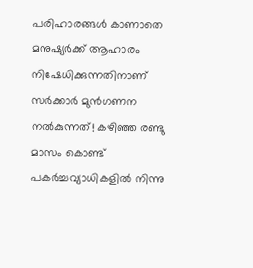പരിഹാരങ്ങൾ കാണാതെ മനുഷ്യർക്ക് ആഹാരം നിഷേധിക്കുന്നതിനാണ് സർക്കാർ മുൻഗണന നൽകുന്നത്! കഴിഞ്ഞ രണ്ടു മാസം കൊണ്ട് പകർച്ചവ്യാധികളിൽ നിന്നു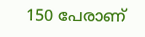150 പേരാണ്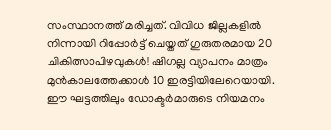സംസ്ഥാനത്ത് മരിച്ചത്. വിവിധ ജില്ലകളിൽ നിന്നായി റിപ്പോർട്ട് ചെയ്തത് ഗുരുതരമായ 20 ചികിത്സാപിഴവുകൾ! ഷിഗല്ല വ്യാപനം മാത്രം മുൻകാലത്തേക്കാൾ 10 ഇരട്ടിയിലേറെയായി. ഈ ഘട്ടത്തിലും ഡോക്ടർമാരുടെ നിയമനം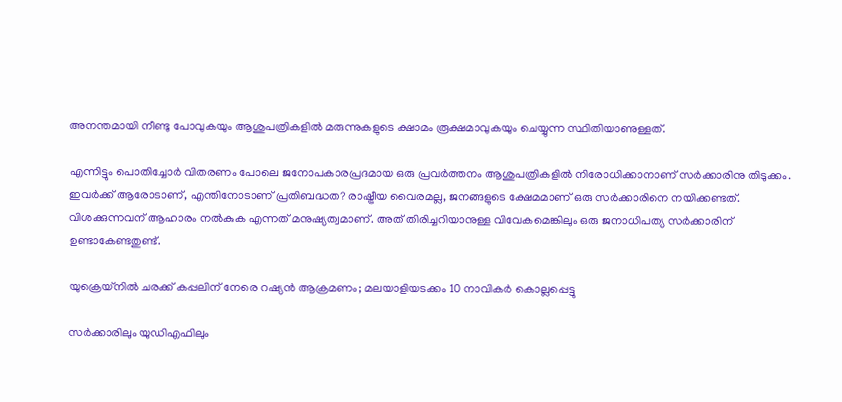അനന്തമായി നീണ്ടു പോവുകയും ആശുപത്രികളിൽ മരുന്നുകളുടെ ക്ഷാമം രൂക്ഷമാവുകയും ചെയ്യുന്ന സ്ഥിതിയാണുള്ളത്.

എന്നിട്ടും പൊതിച്ചോർ വിതരണം പോലെ ജനോപകാരപ്രദമായ ഒരു പ്രവർത്തനം ആശുപത്രികളിൽ നിരോധിക്കാനാണ് സർക്കാരിനു തിടുക്കം. ഇവർക്ക് ആരോടാണ്, എന്തിനോടാണ് പ്രതിബദ്ധത? രാഷ്ട്രീയ വൈരമല്ല, ജനങ്ങളുടെ ക്ഷേമമാണ് ഒരു സർക്കാരിനെ നയിക്കണ്ടത്. വിശക്കുന്നവന് ആഹാരം നൽകുക എന്നത് മനുഷ്യത്വമാണ്. അത് തിരിച്ചറിയാനുള്ള വിവേകമെങ്കിലും ഒരു ജനാധിപത്യ സർക്കാരിന് ഉണ്ടാകേണ്ടതുണ്ട്.

യുക്രെയ്നിൽ ചരക്ക് കപ്പലിന് നേരെ റഷ്യൻ ആക്രമണം; മലയാളിയടക്കം 10 നാവികർ കൊല്ലപ്പെട്ടു

സർക്കാരിലും യുഡിഎഫിലും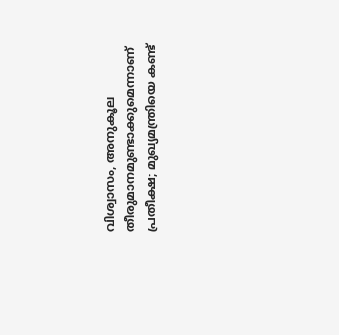വിശ്വാസം, അനുകൂല തീരുമാനമുണ്ടാക്കുമെന്നാണ് പ്രതീക്ഷ; മുഖ്യമന്ത്രിയെ കണ്ട്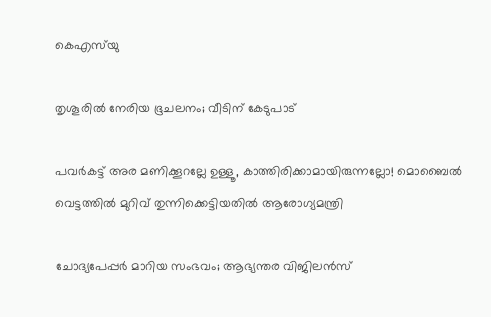കെഎസ്‌യു

തൃശൂരിൽ നേരിയ ഭൂചലനം; വീടിന് കേടുപാട്

പവര്‍കട്ട് അര മണിക്കൂറല്ലേ ഉള്ളൂ, കാത്തിരിക്കാമായിരുന്നല്ലോ! മൊബൈല്‍ വെട്ടത്തിൽ മുറിവ് തുന്നിക്കെട്ടിയതിൽ ആരോഗ്യമന്ത്രി

ചോദ്യപേപ്പര്‍ മാറിയ സംഭവം; ആഭ്യന്തര വിജിലന്‍സ്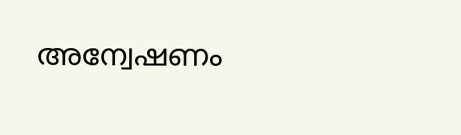അന്വേഷണം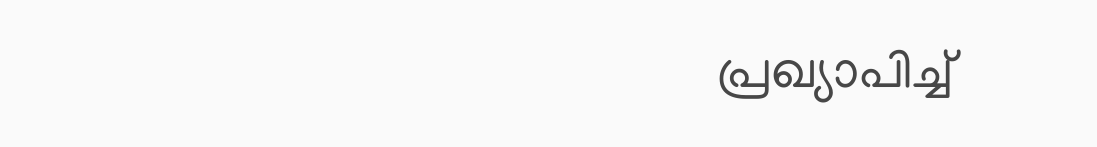പ്രഖ്യാപിച്ച്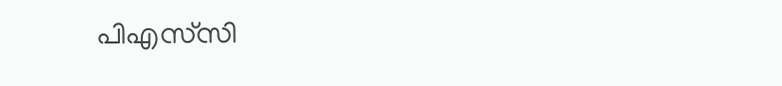പിഎസ്‌സി